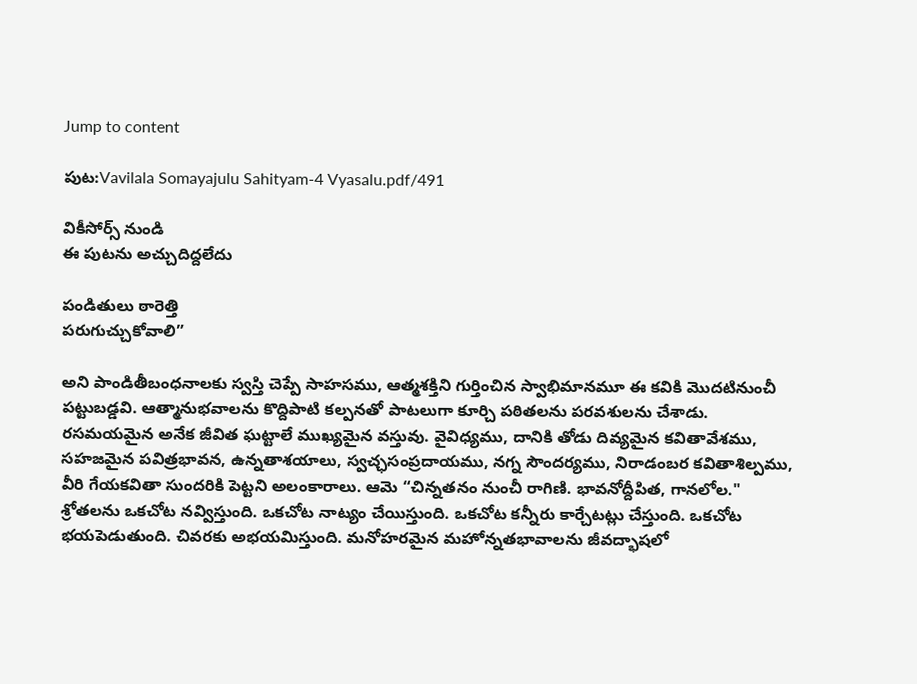Jump to content

పుట:Vavilala Somayajulu Sahityam-4 Vyasalu.pdf/491

వికీసోర్స్ నుండి
ఈ పుటను అచ్చుదిద్దలేదు

పండితులు ఠారెత్తి
పరుగుచ్చుకోవాలి”

అని పాండితీబంధనాలకు స్వస్తి చెప్పే సాహసము, ఆత్మశక్తిని గుర్తించిన స్వాభిమానమూ ఈ కవికి మొదటినుంచీ పట్టుబడ్డవి. ఆత్మానుభవాలను కొద్దిపాటి కల్పనతో పాటలుగా కూర్చి పఠితలను పరవశులను చేశాడు. రసమయమైన అనేక జీవిత ఘట్టాలే ముఖ్యమైన వస్తువు. వైవిధ్యము, దానికి తోడు దివ్యమైన కవితావేశము, సహజమైన పవిత్రభావన, ఉన్నతాశయాలు, స్వచ్ఛసంప్రదాయము, నగ్న సౌందర్యము, నిరాడంబర కవితాశిల్పము, వీరి గేయకవితా సుందరికి పెట్టని అలంకారాలు. ఆమె “చిన్నతనం నుంచీ రాగిణి. భావనోద్దీపిత, గానలోల." శ్రోతలను ఒకచోట నవ్విస్తుంది. ఒకచోట నాట్యం చేయిస్తుంది. ఒకచోట కన్నీరు కార్చేటట్లు చేస్తుంది. ఒకచోట భయపెడుతుంది. చివరకు అభయమిస్తుంది. మనోహరమైన మహోన్నతభావాలను జీవద్భాషలో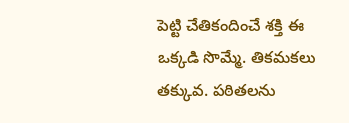పెట్టి చేతికందించే శక్తి ఈ ఒక్కడి సొమ్మే. తికమకలు తక్కువ. పఠితలను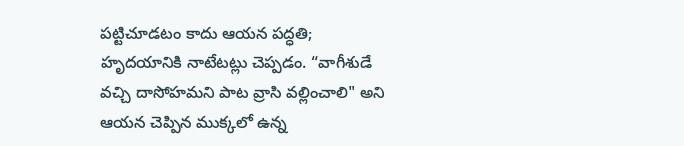పట్టిచూడటం కాదు ఆయన పద్ధతి; హృదయానికి నాటేటట్లు చెప్పడం. “వాగీశుడే వచ్చి దాసోహమని పాట వ్రాసి వల్లించాలి" అని ఆయన చెప్పిన ముక్కలో ఉన్న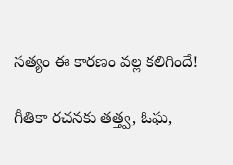సత్యం ఈ కారణం వల్ల కలిగిందే!

గీతికా రచనకు తత్త్వ, ఓఘ,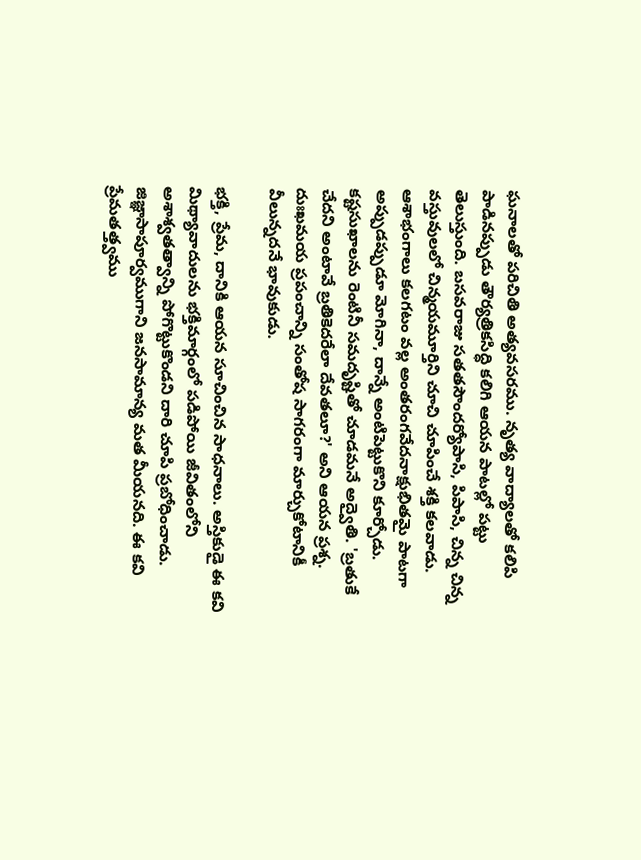ఘనాలతో పరిచితి అత్యవసరము. నృత్య వాద్యాలతో కలిపి పాడినప్పుడు తౌర్యత్రికసిద్ధి కలిగి ఆయన పాటల్లో పట్టు తెలుస్తుంది. బసవరాజు సతతసౌందర్యోపాసి, పిపాసి, చిన్న చిన్న వస్తువులలో చిన్మయమూర్తిని చూచి చూపించే శక్తి కలవాడు. ఆశాభంగాలు కలగటం వల్ల అంతరంగవేదనాక్షుభితమై పాటగా అప్పుడప్పుడూ మోగినా, దాన్నే అంటిపెట్టుకొని కూర్చోడు. కష్టసుఖాలను రెంటినీ సమదృష్టితో చూడమనే అద్వైతి. 'బ్రతుకే చేదని అంటావే బ్రతికెదరేలా దేవతలూ?' అని ఆయన ప్రశ్న. దుఃఖమయ ప్రపంచాన్ని సంతోష సాగరంగా మార్చుకోటానికీ వీలున్నదనే భావుకుడు.

భక్తి, ప్రేమ, దానికి ఆయన సూచించిన సాధనాలు. అస్తికుడై ఈ కవి మిథ్యావాదులను భక్తిమార్గంలో పడిపోయి జీవితంలోని అశాశ్వతత్వాన్ని పోగొట్టుకొండని దారి చూపి ప్రబోధించాడు. జిజ్ఞాసాపూర్వముగాని జనసామాన్య మత మీయనది. ఈ కవి ప్రేమతత్త్వము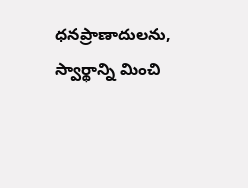ధనప్రాణాదులను, స్వార్థాన్ని మించి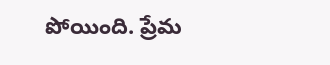పోయింది. ప్రేమ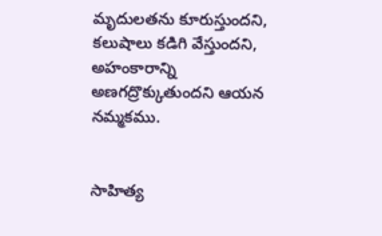మృదులతను కూరుస్తుందని, కలుషాలు కడిగి వేస్తుందని, అహంకారాన్ని అణగద్రొక్కుతుందని ఆయన నమ్మకము.


సాహిత్య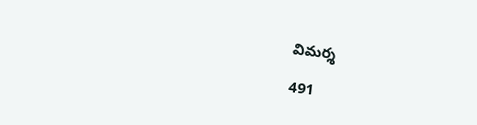విమర్శ

491